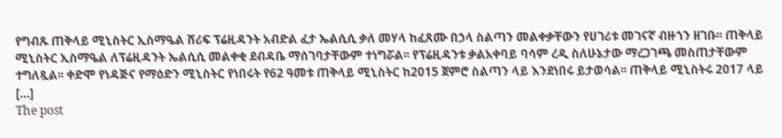የግብጹ ጠቅላይ ሚኒስትር ኢስማዔል ሸሪፍ ፕሬዚዳንት አብድል ፈታ ኤልሲሲ ቃለ መሃላ ከፈጸሙ በኃላ ስልጣን መልቀቃቸውን የሀገሪቱ መገናኛ ብዙኀን ዘገቡ፡፡ ጠቅላይ ሚኒስትር ኢስማዔል ለፕሬዚዳንት ኤልሲሲ መልቀቂ ደብዳቤ ማሰገባታቸውም ተነግሯል፡፡ የፕሬዚዳንቱ ቃልአቀባይ ባሳም ረዲ ስለሁኔታው ማረጋገጫ መስጠታቸውም ተግለጿል፡፡ ቀድሞ የነዳጅና የማዕድን ሚኒስትር የነበሩት የ62 ዓመቱ ጠቅላይ ሚኒስትር ከ2015 ጀምሮ ስልጣን ላይ እንደነበሩ ይታወሳል፡፡ ጠቅላይ ሚኒስትሩ 2017 ላይ […]
The post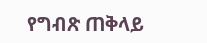የግብጽ ጠቅላይ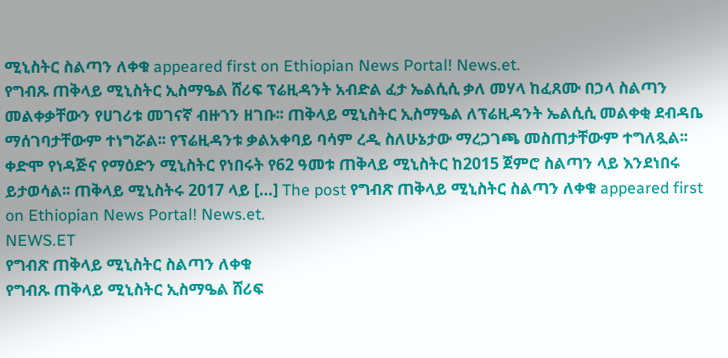ሚኒስትር ስልጣን ለቀቁ appeared first on Ethiopian News Portal! News.et.
የግብጹ ጠቅላይ ሚኒስትር ኢስማዔል ሸሪፍ ፕሬዚዳንት አብድል ፈታ ኤልሲሲ ቃለ መሃላ ከፈጸሙ በኃላ ስልጣን መልቀቃቸውን የሀገሪቱ መገናኛ ብዙኀን ዘገቡ፡፡ ጠቅላይ ሚኒስትር ኢስማዔል ለፕሬዚዳንት ኤልሲሲ መልቀቂ ደብዳቤ ማሰገባታቸውም ተነግሯል፡፡ የፕሬዚዳንቱ ቃልአቀባይ ባሳም ረዲ ስለሁኔታው ማረጋገጫ መስጠታቸውም ተግለጿል፡፡ ቀድሞ የነዳጅና የማዕድን ሚኒስትር የነበሩት የ62 ዓመቱ ጠቅላይ ሚኒስትር ከ2015 ጀምሮ ስልጣን ላይ እንደነበሩ ይታወሳል፡፡ ጠቅላይ ሚኒስትሩ 2017 ላይ […] The post የግብጽ ጠቅላይ ሚኒስትር ስልጣን ለቀቁ appeared first on Ethiopian News Portal! News.et.
NEWS.ET
የግብጽ ጠቅላይ ሚኒስትር ስልጣን ለቀቁ
የግብጹ ጠቅላይ ሚኒስትር ኢስማዔል ሸሪፍ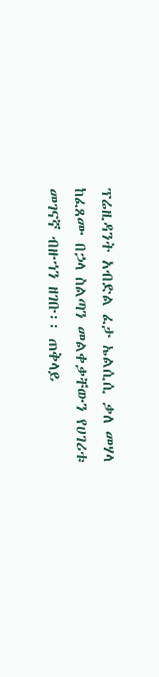ፕሬዚዳንት አብድል ፈታ ኤልሲሲ ቃለ መሃላ ከፈጸሙ በኃላ ስልጣን መልቀቃቸውን የሀገሪቱ መገናኛ ብዙኀን ዘገቡ፡፡ ጠቅላይ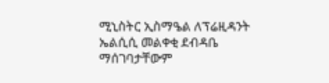ሚኒስትር ኢስማዔል ለፕሬዚዳንት ኤልሲሲ መልቀቂ ደብዳቤ ማሰገባታቸውም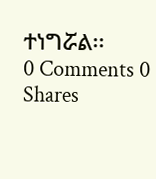ተነግሯል፡፡
0 Comments 0 Shares